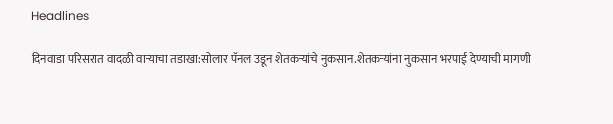Headlines

दिनवाडा परिसरात वादळी वाऱ्याचा तडाखा:सोलार पॅनल उडून शेतकऱ्यांचे नुकसान.शेतकऱ्यांना नुकसान भरपाई देण्याची मागणी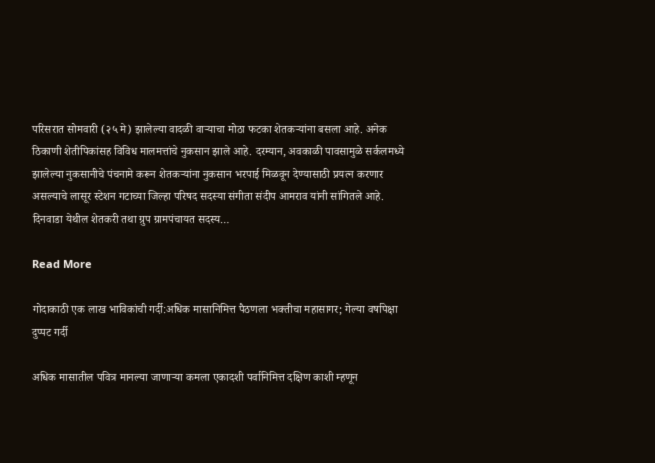परिसरात सोमवारी (२५ मे) झालेल्या वादळी वाऱ्याचा मोठा फटका शेतकऱ्यांना बसला आहे. अनेक ठिकाणी शेतीपिकांसह विविध मालमत्तांचे नुकसान झाले आहे. दरम्यान, अवकाळी पावसामुळे सर्कलमध्ये झालेल्या नुकसानीचे पंचनामे करून शेतकऱ्यांना नुकसान भरपाई मिळवून देण्यासाठी प्रयत्न करणार असल्याचे लासूर स्टेशन गटाच्या जिल्हा परिषद सदस्या संगीता संदीप आमराव यांनी सांगितले आहे. दिनवाडा येथील शेतकरी तथा ग्रुप ग्रामपंचायत सदस्य…

Read More

गोदाकाठी एक लाख भाविकांची गर्दी:अधिक मासानिमित्त पैठणला भक्तीचा महासागर; गेल्या वर्षापेक्षा दुप्पट गर्दी

अधिक मासातील पवित्र मानल्या जाणाऱ्या कमला एकादशी पर्वानिमित्त दक्षिण काशी म्हणून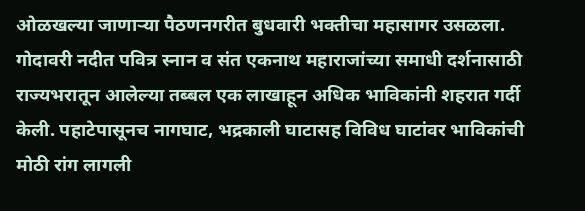ओळखल्या जाणाऱ्या पैठणनगरीत बुधवारी भक्तीचा महासागर उसळला. गोदावरी नदीत पवित्र स्नान व संत एकनाथ महाराजांच्या समाधी दर्शनासाठी राज्यभरातून आलेल्या तब्बल एक लाखाहून अधिक भाविकांनी शहरात गर्दी केली. पहाटेपासूनच नागघाट, भद्रकाली घाटासह विविध घाटांवर भाविकांची मोठी रांग लागली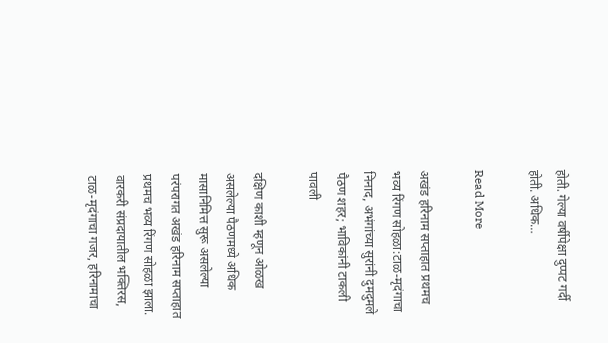होती. गेल्या वर्षीपेक्षा दुप्पट गर्दी होती. अधिक…

Read More

अखंड हरिनाम सप्ताहात प्रथमच भव्य रिंगण सोहळा:टाळ-मृदंगाचा निनाद, अभंगांच्या सुरांनी दुमदुमले पैठण शहर; भाविकांनी टाकली पावली

दक्षिण काशी म्हणून ओळख असलेल्या पैठणमध्ये अधिक मासानिमित्त सुरू असलेल्या परंपरागत अखंड हरिनाम सप्ताहात प्रथमच भव्य रिंगण सोहळा झाला. वारकरी संप्रदायातील भक्तिरस, टाळ-मृदंगाचा गजर, हरिनामाचा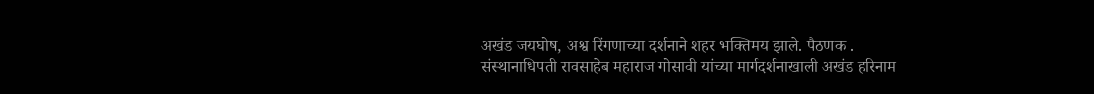अखंड जयघोष, अश्व रिंगणाच्या दर्शनाने शहर भक्तिमय झाले. पैठणक . संस्थानाधिपती रावसाहेब महाराज गोसावी यांच्या मार्गदर्शनाखाली अखंड हरिनाम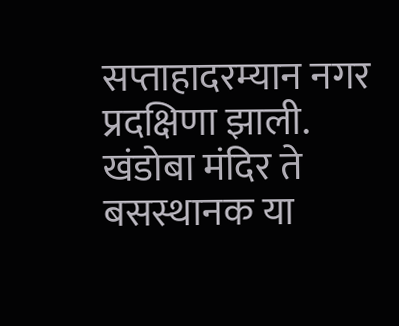सप्ताहादरम्यान नगर प्रदक्षिणा झाली. खंडोबा मंदिर ते बसस्थानक या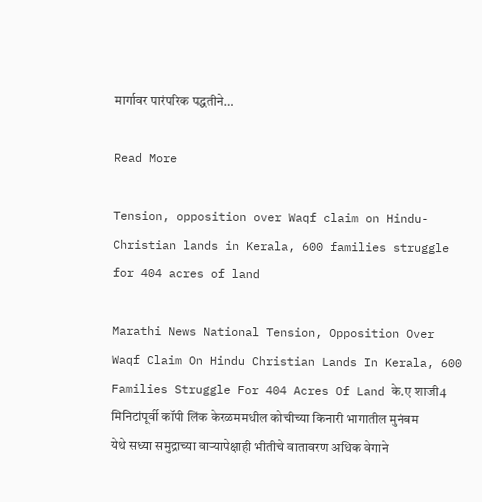मार्गावर पारंपरिक पद्धतीने…

Read More

Tension, opposition over Waqf claim on Hindu-Christian lands in Kerala, 600 families struggle for 404 acres of land

Marathi News National Tension, Opposition Over Waqf Claim On Hindu Christian Lands In Kerala, 600 Families Struggle For 404 Acres Of Land के.ए शाजी4 मिनिटांपूर्वी कॉपी लिंक केरळममधील कोचीच्या किनारी भागातील मुनंबम येथे सध्या समुद्राच्या वाऱ्यापेक्षाही भीतीचे वातावरण अधिक वेगाने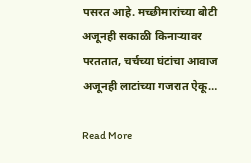पसरत आहे. मच्छीमारांच्या बोटी अजूनही सकाळी किनाऱ्यावर परततात, चर्चच्या घंटांचा आवाज अजूनही लाटांच्या गजरात ऐकू…

Read More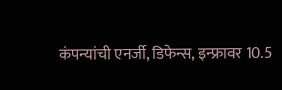कंपन्यांची एनर्जी, डिफेन्स, इन्फ्रावर 10.5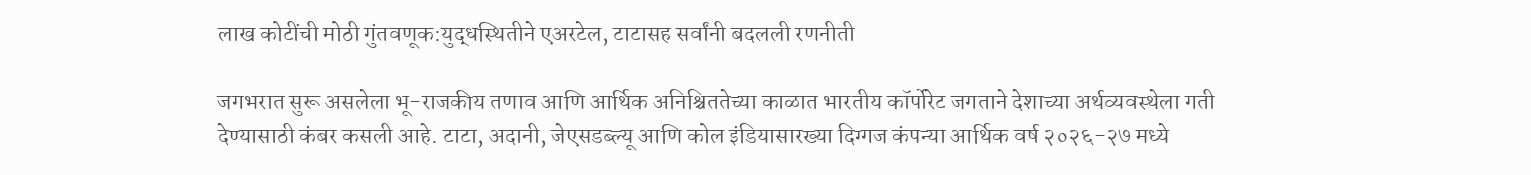लाख कोटींची मोठी गुंतवणूक:युद्धस्थितीने एअरटेल, टाटासह सर्वांनी बदलली रणनीती

जगभरात सुरू असलेला भू-राजकीय तणाव आणि आर्थिक अनिश्चिततेच्या काळात भारतीय कॉर्पोरेट जगताने देशाच्या अर्थव्यवस्थेला गती देण्यासाठी कंबर कसली आहे. टाटा, अदानी, जेएसडब्ल्यू आणि कोल इंडियासारख्या दिग्गज कंपन्या आर्थिक वर्ष २०२६-२७ मध्ये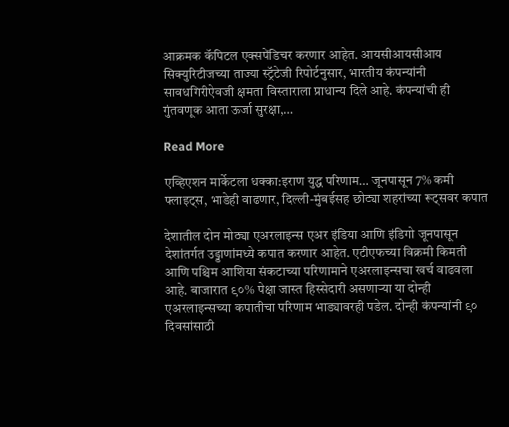आक्रमक कॅपिटल एक्सपेंडिचर करणार आहेत. आयसीआयसीआय सिक्युरिटीजच्या ताज्या स्ट्रॅटेजी रिपोर्टनुसार, भारतीय कंपन्यांनी सावधगिरीऐवजी क्षमता विस्ताराला प्राधान्य दिले आहे. कंपन्यांची ही गुंतवणूक आता ऊर्जा सुरक्षा,…

Read More

एव्हिएशन मार्केटला धक्का:इराण युद्ध परिणाम… जूनपासून 7% कमी फ्लाइट्स, भाडेही वाढणार, दिल्ली-मुंबईसह छोट्या शहरांच्या रूट्सवर कपात

देशातील दोन मोठ्या एअरलाइन्स एअर इंडिया आणि इंडिगो जूनपासून देशांतर्गत उड्डाणांमध्ये कपात करणार आहेत. एटीएफच्या विक्रमी किमती आणि पश्चिम आशिया संकटाच्या परिणामाने एअरलाइन्सचा खर्च वाढवला आहे. बाजारात ९०% पेक्षा जास्त हिस्सेदारी असणाऱ्या या दोन्ही एअरलाइन्सच्या कपातीचा परिणाम भाड्यावरही पडेल. दोन्ही कंपन्यांनी ९० दिवसांसाठी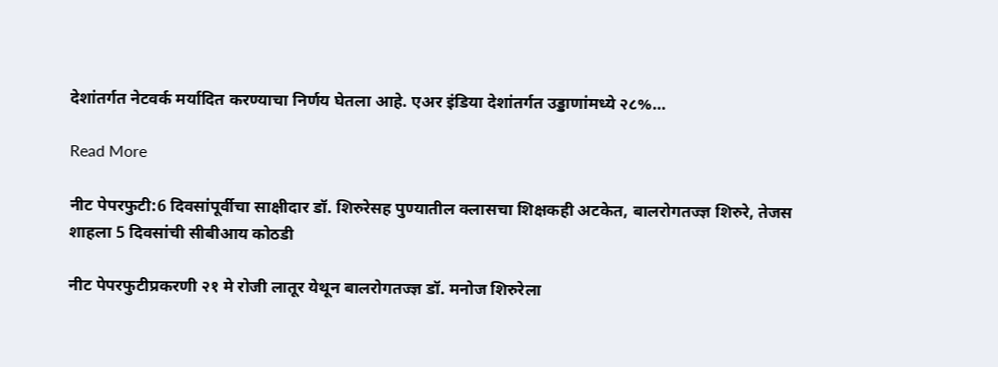देशांतर्गत नेटवर्क मर्यादित करण्याचा निर्णय घेतला आहे. एअर इंडिया देशांतर्गत उड्डाणांमध्ये २८%…

Read More

नीट पेपरफुटी:6 दिवसांपूर्वीचा साक्षीदार डॉ. शिरुरेसह पुण्यातील क्लासचा शिक्षकही अटकेत, बालरोगतज्ज्ञ शिरुरे, तेजस शाहला 5 दिवसांची सीबीआय कोठडी

नीट पेपरफुटीप्रकरणी २१ मे रोजी लातूर येथून बालरोगतज्ज्ञ डॉ. मनोज शिरुरेला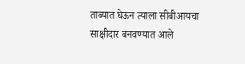ताब्यात घेऊन त्याला सीबीआयचा साक्षीदार बनवण्यात आले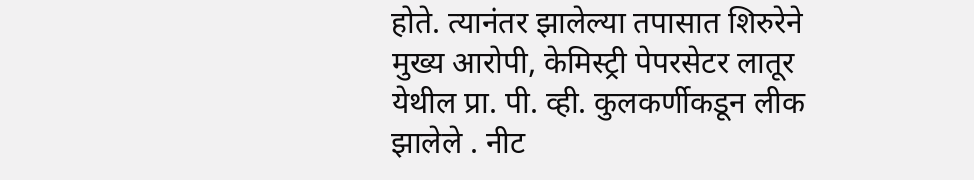होते. त्यानंतर झालेल्या तपासात शिरुरेने मुख्य आरोपी, केमिस्ट्री पेपरसेटर लातूर येथील प्रा. पी. व्ही. कुलकर्णीकडून लीक झालेले . नीट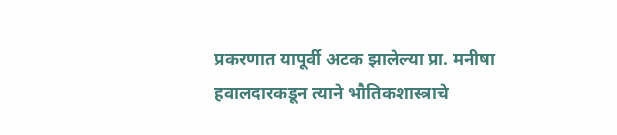प्रकरणात यापूर्वी अटक झालेल्या प्रा. मनीषा हवालदारकडून त्याने भौतिकशास्त्राचे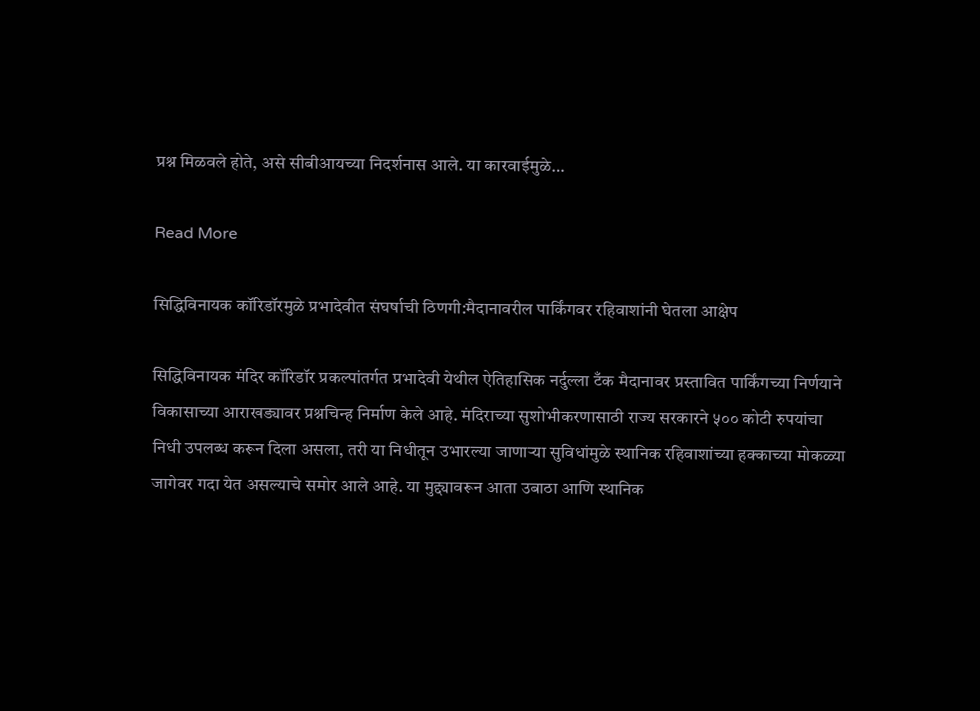प्रश्न मिळवले होते, असे सीबीआयच्या निदर्शनास आले. या कारवाईमुळे…

Read More

सिद्धिविनायक कॉरिडॉरमुळे प्रभादेवीत संघर्षाची ठिणगी:मैदानावरील पार्किंगवर रहिवाशांनी घेतला आक्षेप

सिद्धिविनायक मंदिर कॉरिडॉर प्रकल्पांतर्गत प्रभादेवी येथील ऐतिहासिक नर्दुल्ला टँक मैदानावर प्रस्तावित पार्किंगच्या निर्णयाने विकासाच्या आराखड्यावर प्रश्नचिन्ह निर्माण केले आहे. मंदिराच्या सुशोभीकरणासाठी राज्य सरकारने ५०० कोटी रुपयांचा निधी उपलब्ध करून दिला असला, तरी या निधीतून उभारल्या जाणाऱ्या सुविधांमुळे स्थानिक रहिवाशांच्या हक्काच्या मोकळ्या जागेवर गदा येत असल्याचे समोर आले आहे. या मुद्द्यावरून आता उबाठा आणि स्थानिक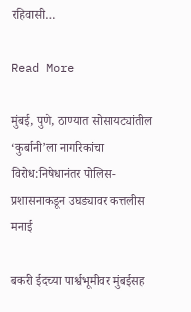रहिवासी…

Read More

मुंबई, पुणे, ठाण्यात सोसायट्यांतील ‘कुर्बानी’ला नागरिकांचा विरोध:निषेधानंतर पोलिस-प्रशासनाकडून उघड्यावर कत्तलीस मनाई

बकरी ईदच्या पार्श्वभूमीवर मुंबईसह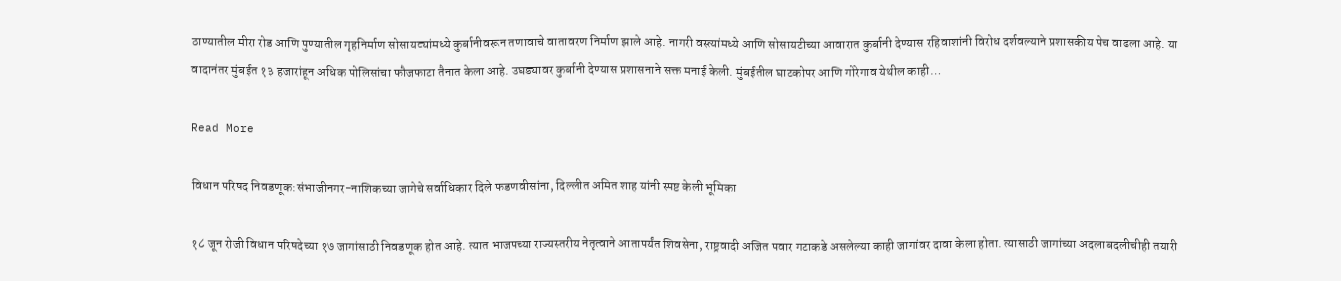ठाण्यातील मीरा रोड आणि पुण्यातील गृहनिर्माण सोसायट्यांमध्ये कुर्बानीवरून तणावाचे वातावरण निर्माण झाले आहे. नागरी वस्त्यांमध्ये आणि सोसायटीच्या आवारात कुर्बानी देण्यास रहिवाशांनी विरोध दर्शवल्याने प्रशासकीय पेच वाढला आहे. या वादानंतर मुंबईत १३ हजारांहून अधिक पोलिसांचा फौजफाटा तैनात केला आहे. उघड्यावर कुर्बानी देण्यास प्रशासनाने सक्त मनाई केली. मुंबईतील घाटकोपर आणि गोरेगाव येथील काही…

Read More

विधान परिषद निवडणूक:संभाजीनगर-नाशिकच्या जागेचे स‌र्वाधिकार दिले फडणवीसांना, दिल्लीत अमित शाह यांनी स्पष्ट केली भूमिका

१८ जून रोजी विधान परिषदेच्या १७ जागांसाठी निवडणूक होत आहे. त्यात भाजपच्या राज्यस्तरीय नेतृत्वाने आतापर्यंत शिवसेना, राष्ट्रवादी अजित पवार गटाकडे असलेल्या काही जागांवर दावा केला होता. त्यासाठी जागांच्या अदलाबदलीचीही तयारी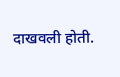दाखवली होती.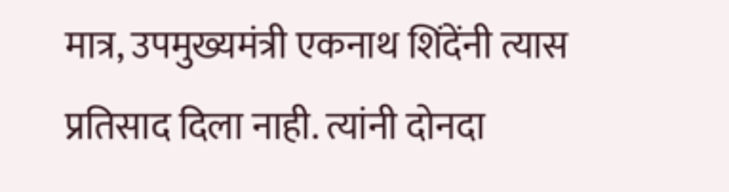मात्र, उपमुख्यमंत्री एकनाथ शिंदेंनी त्यास प्रतिसाद दिला नाही. त्यांनी दोनदा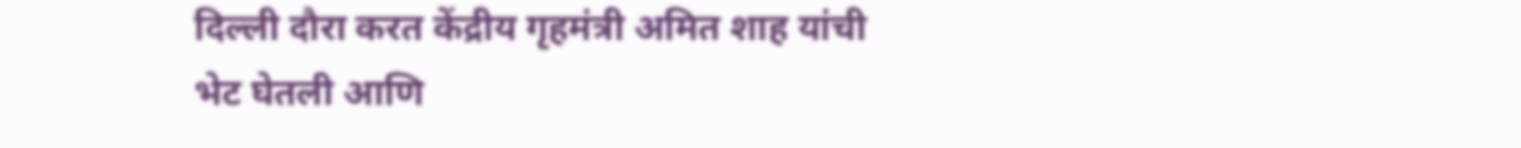दिल्ली दौरा करत केंद्रीय गृहमंत्री अमित शाह यांची भेट घेतली आणि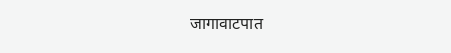जागावाटपात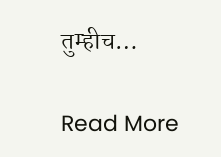तुम्हीच…

Read More